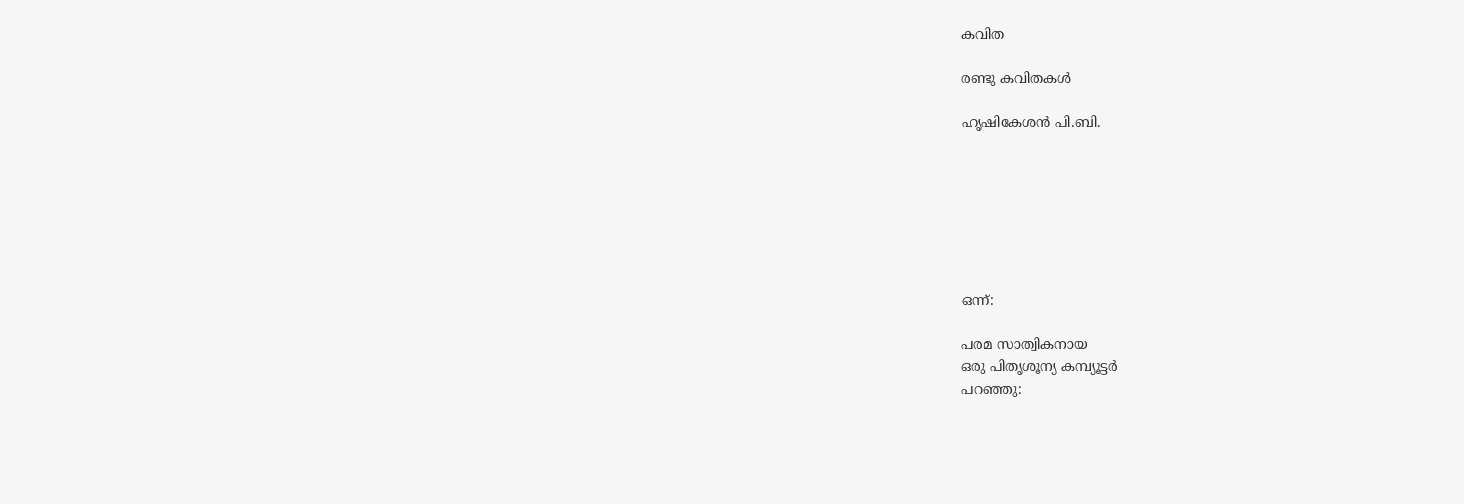കവിത

രണ്ടു കവിതകള്‍

ഹൃഷികേശന്‍ പി.ബി.







ഒന്ന്:

പരമ സാത്വികനായ
ഒരു പിതൃശൂന്യ കമ്പ്യൂട്ടര്‍
പറഞ്ഞു: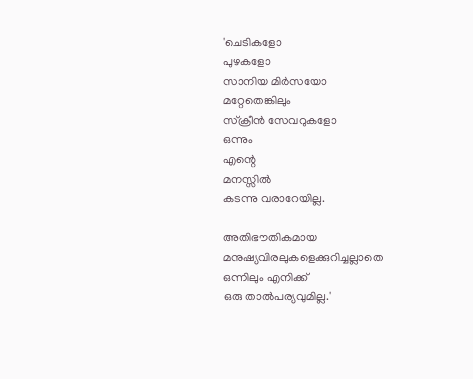'ചെടികളോ
പുഴകളോ
സാനിയ മിര്‍സയോ
മറ്റേതെങ്കിലും
സ്ക്രീന്‍ സേവറുകളോ
ഒന്നും
എന്റെ
മനസ്സില്‍
കടന്നു വരാറേയില്ല.

അതിഭൗതികമായ
മനുഷ്യവിരലുകളെക്കുറിച്ചല്ലാതെ
ഒന്നിലും എനിക്ക്‌
ഒരു താല്‍പര്യവുമില്ല.'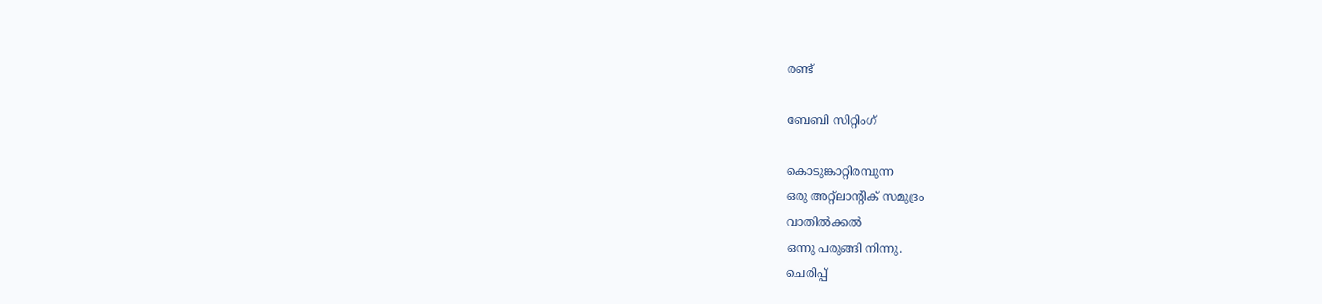രണ്ട്‌

ബേബി സിറ്റിംഗ്‌

കൊടുങ്കാറ്റിരമ്പുന്ന
ഒരു അറ്റ്‌ലാന്റിക്‌ സമുദ്രം
വാതില്‍ക്കല്‍
ഒന്നു പരുങ്ങി നിന്നു.
ചെരിപ്പ്‌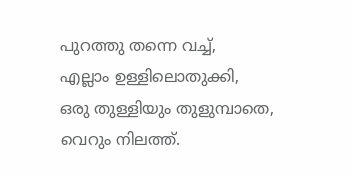പുറത്തു തന്നെ വച്ച്‌,
എല്ലാം ഉള്ളിലൊതുക്കി,
ഒരു തുള്ളിയും തുളുമ്പാതെ,
വെറും നിലത്ത്‌.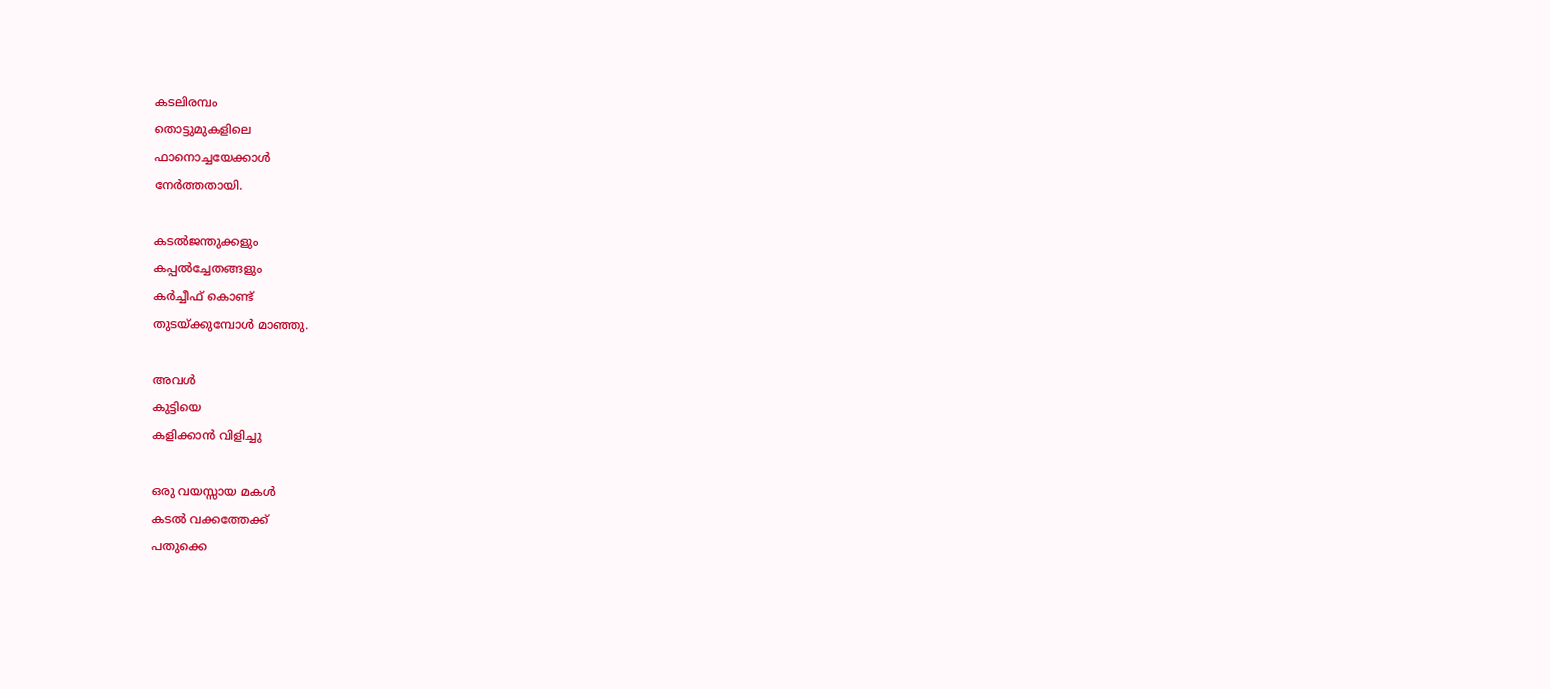കടലിരമ്പം
തൊട്ടുമുകളിലെ
ഫാനൊച്ചയേക്കാള്‍
നേര്‍ത്തതായി.

കടല്‍ജന്തുക്കളും
കപ്പല്‍ച്ചേതങ്ങളും
കര്‍ച്ചീഫ്‌ കൊണ്ട്‌
തുടയ്ക്കുമ്പോള്‍ മാഞ്ഞു.

അവള്‍
കുട്ടിയെ
കളിക്കാന്‍ വിളിച്ചു

ഒരു വയസ്സായ മകള്‍
കടല്‍ വക്കത്തേക്ക്‌
പതുക്കെ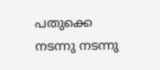പതുക്കെ
നടന്നു നടന്നു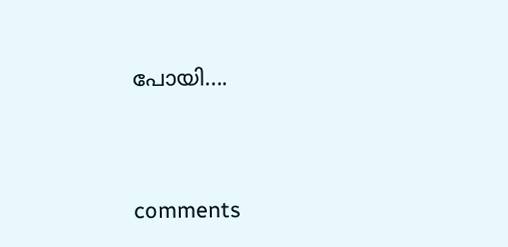പോയി....




comments